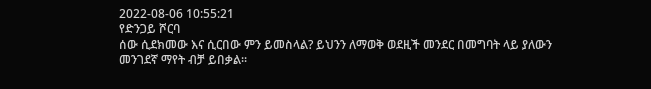2022-08-06 10:55:21
የድንጋይ ሾርባ
ሰው ሲደክመው እና ሲርበው ምን ይመስላል? ይህንን ለማወቅ ወደዚች መንደር በመግባት ላይ ያለውን
መንገደኛ ማየት ብቻ ይበቃል፡፡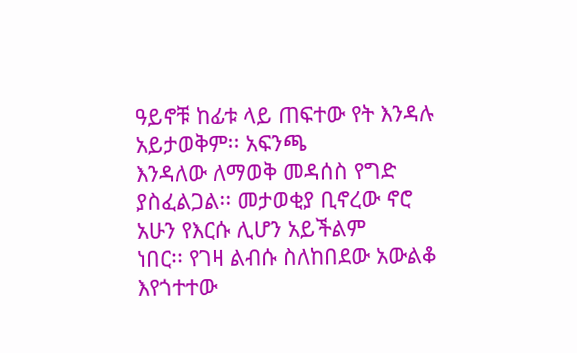ዓይኖቹ ከፊቱ ላይ ጠፍተው የት እንዳሉ አይታወቅም፡፡ አፍንጫ
እንዳለው ለማወቅ መዳሰስ የግድ ያስፈልጋል፡፡ መታወቂያ ቢኖረው ኖሮ አሁን የእርሱ ሊሆን አይችልም
ነበር፡፡ የገዛ ልብሱ ስለከበደው አውልቆ እየጎተተው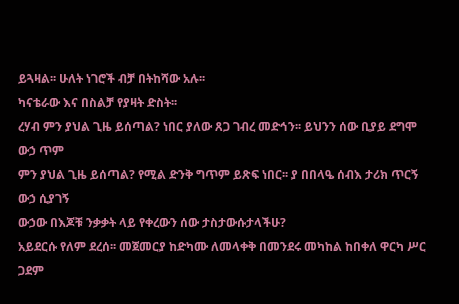ይጓዛል፡፡ ሁለት ነገሮች ብቻ በትከሻው አሉ፡፡
ካናቴራው እና በስልቻ የያዛት ድስት፡፡
ረሃብ ምን ያህል ጊዜ ይሰጣል? ነበር ያለው ጸጋ ገብረ መድኅን፡፡ ይህንን ሰው ቢያይ ደግሞ ውኃ ጥም
ምን ያህል ጊዜ ይሰጣል? የሚል ድንቅ ግጥም ይጽፍ ነበር፡፡ ያ በበላዔ ሰብእ ታሪክ ጥርኝ ውኃ ሲያገኝ
ውኃው በእጆቹ ንቃቃት ላይ የቀረውን ሰው ታስታውሱታላችሁ?
አይደርሱ የለም ደረሰ፡፡ መጀመርያ ከድካሙ ለመላቀቅ በመንደሩ መካከል ከበቀለ ዋርካ ሥር ጋደም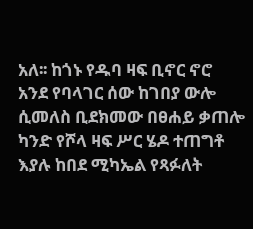አለ፡፡ ከጎኑ የዱባ ዛፍ ቢኖር ኖሮ
አንደ የባላገር ሰው ከገበያ ውሎ
ሲመለስ ቢደክመው በፀሐይ ቃጠሎ
ካንድ የሾላ ዛፍ ሥር ሄዶ ተጠግቶ
እያሉ ከበደ ሚካኤል የጻፉለት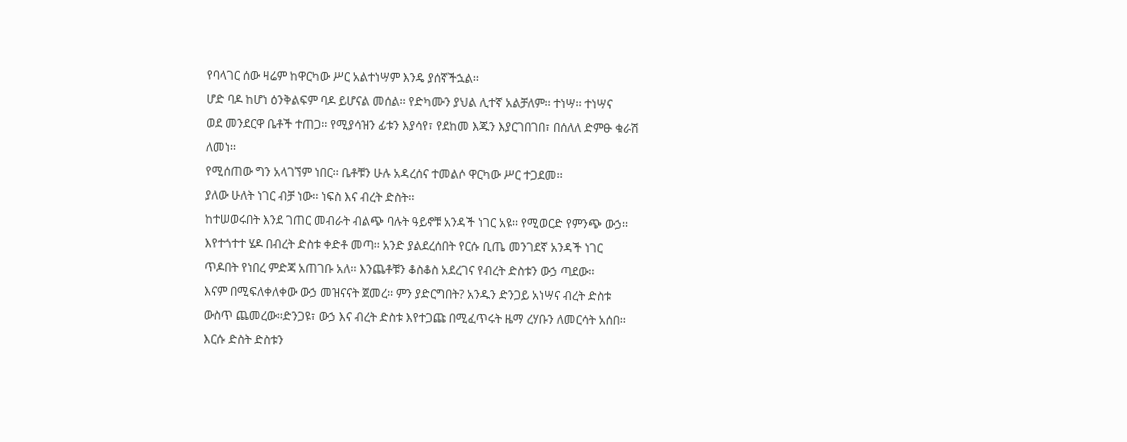የባላገር ሰው ዛሬም ከዋርካው ሥር አልተነሣም እንዴ ያሰኛችኋል፡፡
ሆድ ባዶ ከሆነ ዕንቅልፍም ባዶ ይሆናል መሰል፡፡ የድካሙን ያህል ሊተኛ አልቻለም፡፡ ተነሣ፡፡ ተነሣና
ወደ መንደርዋ ቤቶች ተጠጋ፡፡ የሚያሳዝን ፊቱን እያሳየ፣ የደከመ እጁን እያርገበገበ፣ በሰለለ ድምፁ ቁራሽ
ለመነ፡፡
የሚሰጠው ግን አላገኘም ነበር፡፡ ቤቶቹን ሁሉ አዳረሰና ተመልሶ ዋርካው ሥር ተጋደመ፡፡
ያለው ሁለት ነገር ብቻ ነው፡፡ ነፍስ እና ብረት ድስት፡፡
ከተሠወሩበት እንደ ገጠር መብራት ብልጭ ባሉት ዓይኖቹ አንዳች ነገር አዩ፡፡ የሚወርድ የምንጭ ውኃ፡፡
እየተጎተተ ሄዶ በብረት ድስቱ ቀድቶ መጣ፡፡ አንድ ያልደረሰበት የርሱ ቢጤ መንገደኛ አንዳች ነገር
ጥዶበት የነበረ ምድጃ አጠገቡ አለ፡፡ እንጨቶቹን ቆስቆስ አደረገና የብረት ድስቱን ውኃ ጣደው፡፡
እናም በሚፍለቀለቀው ውኃ መዝናናት ጀመረ፡፡ ምን ያድርግበት? አንዱን ድንጋይ አነሣና ብረት ድስቱ
ውስጥ ጨመረው፡፡ድንጋዩ፣ ውኃ እና ብረት ድስቱ እየተጋጩ በሚፈጥሩት ዜማ ረሃቡን ለመርሳት አሰበ፡፡
እርሱ ድስት ድስቱን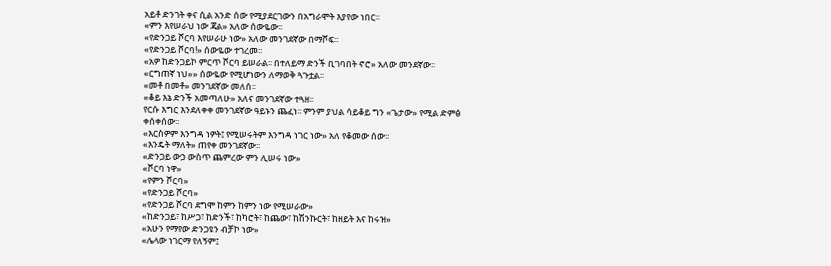አይቶ ድንገት ቀና ሲል አንድ ሰው የሚያደርገውን በአግራሞት እያየው ነበር፡፡
«ምን እየሠራህ ነው ጃል» አለው ሰውዬው፡፡
«የድንጋይ ሾርባ እየሠራሁ ነው» አለው መንገደኛው በማሾፍ፡፡
«የድንጋይ ሾርባ!» ሰውዬው ተገረመ፡፡
«አዎ ከድንጋይኮ ምርጥ ሾርባ ይሠራል፡፡ በተለይማ ድንች ቢገባበት ኖሮ» አለው መንደኛው፡፡
«ርግጠኛ ነህ»» ሰውዬው የሚሆነውን ለማወቅ ጓጉቷል፡፡
«መቶ በመቶ» መንገደኛው መለሰ፡፡
«ቆይ እኔ ድንች አመጣለሁ» አለና መንገደኛው ተጓዘ፡፡
የርሱ እግር እንደለቀቀ መንገደኛው ዓይኑን ጨፈነ፡፡ ምንም ያህል ሳይቆይ ግን «ጌታው» የሚል ድምፅ
ቀሰቀሰው፡፡
«እርስዎም እንግዳ ነዎት፤ የሚሠሩትም እንግዳ ነገር ነው» አለ የቆመው ሰው፡፡
«እንዴት ማለት» ጠየቀ መንገደኛው፡፡
«ድንጋይ ውኃ ውስጥ ጨምረው ምን ሊሠሩ ነው»
«ሾርባ ነዋ»
«የምን ሾርባ»
«የድንጋይ ሾርባ»
«የድንጋይ ሾርባ ደግሞ ከምን ከምን ነው የሚሠራው»
«ከድንጋይ፣ ከሥጋ፣ ከድንች፣ ከካሮት፣ ከጨው፣ ከሽንኩርት፣ ከዘይት እና ከሩዝ»
«አሁን የማየው ድንጋዩን ብቻኮ ነው»
«ሌላው ነገርማ የለኝም፤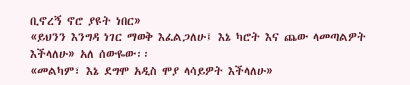ቢኖረኝ ኖሮ ያዩት ነበር»
«ይህንን እንግዳ ነገር ማወቅ እፈልጋለሁ፤ እኔ ካሮት እና ጨው ላመጣልዎት እችላለሁ» አለ ሰውዬው፡፡
«መልካም፣ እኔ ደግሞ አዲስ ሞያ ላሳይዎት እችላለሁ»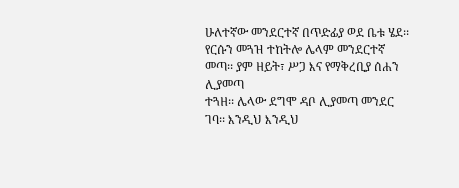ሁለተኛው መንደርተኛ በጥድፊያ ወደ ቤቱ ሄደ፡፡
የርሱን መጓዝ ተከትሎ ሌላም መንደርተኛ መጣ፡፡ ያም ዘይት፣ ሥጋ እና የማቅረቢያ ሰሐን ሊያመጣ
ተጓዘ፡፡ ሌላው ደግሞ ዳቦ ሊያመጣ መንደር ገባ፡፡ እንዲህ እንዲህ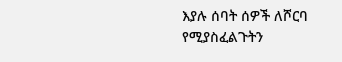እያሉ ሰባት ሰዎች ለሾርባ
የሚያስፈልጉትን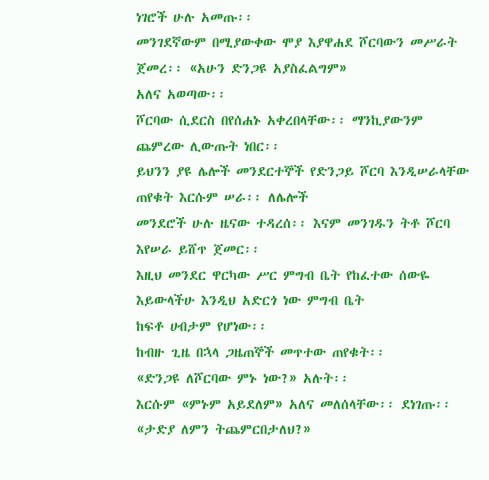ነገሮች ሁሉ አመጡ፡፡
መንገደኛውም በሚያውቀው ሞያ እያዋሐደ ሾርባውን መሥራት ጀመረ፡፡ «አሁን ድንጋዩ አያስፈልግም»
አለና አወጣው፡፡
ሾርባው ሲደርስ በየሰሐኑ አቀረበላቸው፡፡ ማንኪያውንም ጨምረው ሊውጡት ነበር፡፡
ይህንን ያዩ ሌሎች መንደርተኞች የድንጋይ ሾርባ እንዲሠራላቸው ጠየቁት እርሱም ሠራ፡፡ ለሌሎች
መንደሮች ሁሉ ዜናው ተዳረሰ፡፡ እናም መንገዱን ትቶ ሾርባ እየሠራ ይሸጥ ጀመር፡፡
እዚህ መንደር ዋርካው ሥር ምግብ ቤት የከፈተው ሰውዬ እይውላችሁ እንዲህ አድርጎ ነው ምግብ ቤት
ከፍቶ ሀብታም የሆነው፡፡
ከብዙ ጊዜ በኋላ ጋዜጠኞች መጥተው ጠየቁት፡፡
«ድንጋዩ ለሾርባው ምኑ ነው?» አሉት፡፡
እርሱም «ምኑም አይደለም» አለና መለሰላቸው፡፡ ደነገጡ፡፡
«ታድያ ለምን ትጨምርበታለህ?»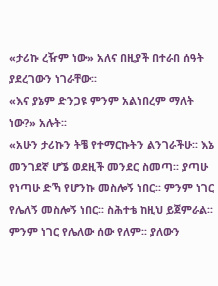«ታሪኩ ረዥም ነው» አለና በዚያች በተራበ ሰዓት ያደረገውን ነገራቸው፡፡
«እና ያኔም ድንጋዩ ምንም አልነበረም ማለት ነው?» አሉት፡፡
«አሁን ታሪኩን ትቼ የተማርኩትን ልንገራችሁ፡፡ እኔ መንገደኛ ሆኜ ወደዚች መንደር ስመጣ፡፡ ያጣሁ
የነጣሁ ድኻ የሆንኩ መስሎኝ ነበር፡፡ ምንም ነገር የሌለኝ መስሎኝ ነበር፡፡ ስሕተቴ ከዚህ ይጀምራል፡፡
ምንም ነገር የሌለው ሰው የለም፡፡ ያለውን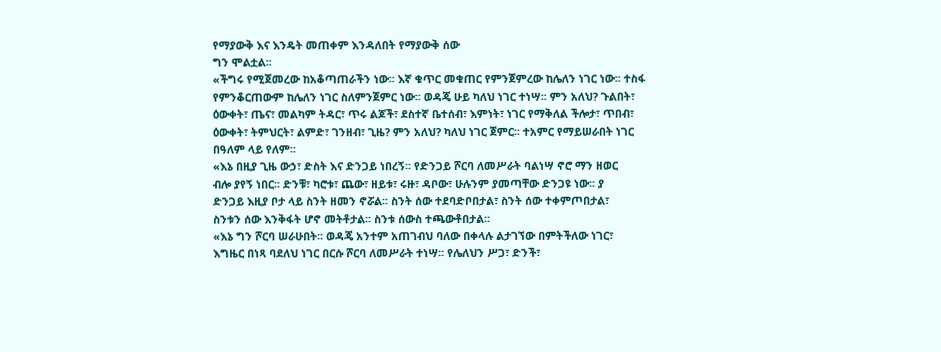የማያውቅ እና እንዴት መጠቀም እንዳለበት የማያውቅ ሰው
ግን ሞልቷል፡፡
«ችግሩ የሚጀመረው ከአቆጣጠራችን ነው፡፡ እኛ ቁጥር መቁጠር የምንጀምረው ከሌለን ነገር ነው፡፡ ተስፋ
የምንቆርጠውም ከሌለን ነገር ስለምንጀምር ነው፡፡ ወዳጄ ሁይ ካለህ ነገር ተነሣ፡፡ ምን አለህ? ጉልበት፣
ዕውቀት፣ ጤና፣ መልካም ትዳር፣ ጥሩ ልጆች፣ ደስተኛ ቤተሰብ፣ እምነት፣ ነገር የማቅለል ችሎታ፣ ጥበብ፣
ዕውቀት፣ ትምህርት፣ ልምድ፣ ገንዘብ፣ ጊዜ? ምን አለህ? ካለህ ነገር ጀምር፡፡ ተአምር የማይሠራበት ነገር
በዓለም ላይ የለም፡፡
«እኔ በዚያ ጊዜ ውኃ፣ ድስት እና ድንጋይ ነበረኝ፡፡ የድንጋይ ሾርባ ለመሥራት ባልነሣ ኖሮ ማን ዘወር
ብሎ ያየኝ ነበር፡፡ ድንቹ፣ ካሮቱ፣ ጨው፣ ዘይቱ፣ ሩዙ፣ ዳቦው፣ ሁሉንም ያመጣቸው ድንጋዩ ነው፡፡ ያ
ድንጋይ እዚያ ቦታ ላይ ስንት ዘመን ኖሯል፡፡ ስንት ሰው ተደባድቦበታል፣ ስንት ሰው ተቀምጦበታል፣
ስንቱን ሰው እንቅፋት ሆኖ መትቶታል፡፡ ስንቱ ሰውስ ተጫውቶበታል፡፡
«እኔ ግን ሾርባ ሠራሁበት፡፡ ወዳጄ አንተም አጠገብህ ባለው በቀላሉ ልታገኘው በምትችለው ነገር፣
እግዜር በነጻ ባደለህ ነገር በርሱ ሾርባ ለመሥራት ተነሣ፡፡ የሌለህን ሥጋ፣ ድንች፣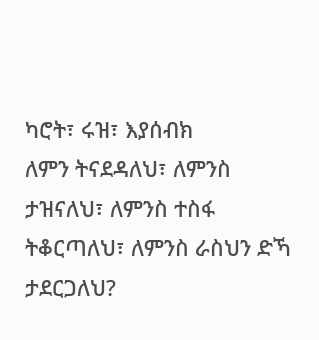ካሮት፣ ሩዝ፣ እያሰብክ
ለምን ትናደዳለህ፣ ለምንስ ታዝናለህ፣ ለምንስ ተስፋ ትቆርጣለህ፣ ለምንስ ራስህን ድኻ ታደርጋለህ?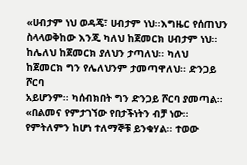«ሀብታም ነህ ወዳጄ፣ ሀብታም ነህ፡፡እግዜር የሰጠህን ስላላወቅከው እንጂ ካለህ ከጀመርክ ሀብታም ነህ፡፡
ከሌለህ ከጀመርክ ያለህን ታጣለህ፡፡ ካለህ ከጀመርክ ግን የሌለህንም ታመጣዋለህ፡፡ ድንጋይ ሾርባ
አይሆንም፡፡ ካሰብክበት ግን ድንጋይ ሾርባ ያመጣል፡፡
«በልመና የምታገኘው የበታችነትን ብቻ ነው፡፡የምትለምን ከሆነ ተለማኞቹ ይንቁሃል፡፡ ተወው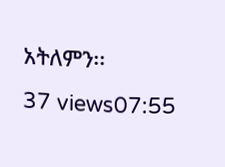አትለምን፡፡
37 views07:55